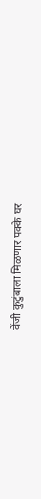वेंजी कुटुंबाला मिळणार पक्के घर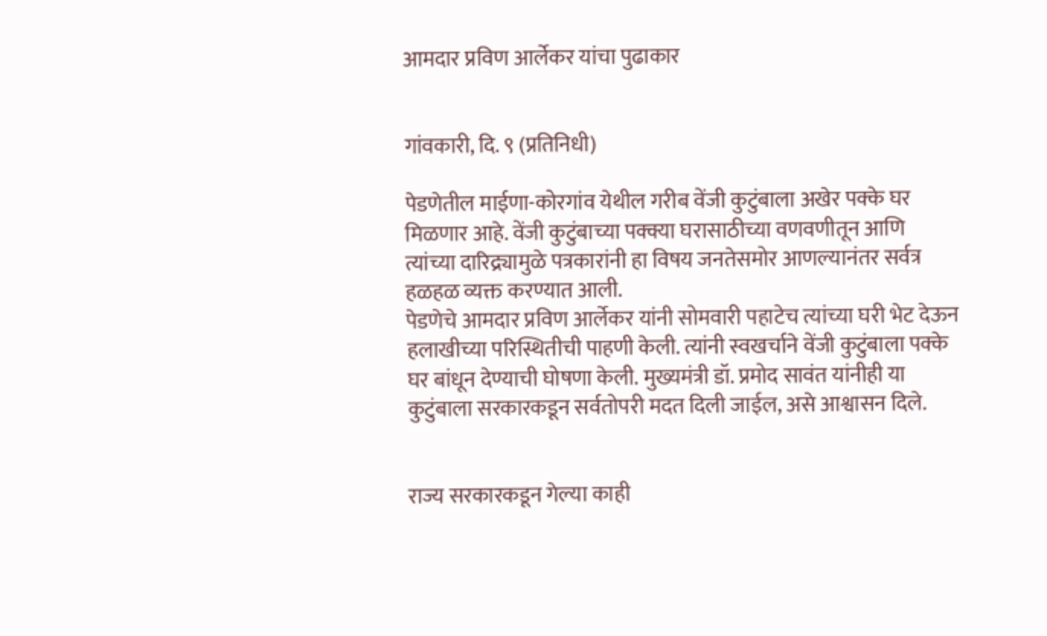आमदार प्रविण आर्लेकर यांचा पुढाकार


गांवकारी, दि. ९ (प्रतिनिधी)

पेडणेतील माईणा-कोरगांव येथील गरीब वेंजी कुटुंबाला अखेर पक्के घर मिळणार आहे. वेंजी कुटुंबाच्या पक्क्या घरासाठीच्या वणवणीतून आणि त्यांच्या दारिद्र्यामुळे पत्रकारांनी हा विषय जनतेसमोर आणल्यानंतर सर्वत्र हळहळ व्यक्त करण्यात आली.
पेडणेचे आमदार प्रविण आर्लेकर यांनी सोमवारी पहाटेच त्यांच्या घरी भेट देऊन हलाखीच्या परिस्थितीची पाहणी केली. त्यांनी स्वखर्चाने वेंजी कुटुंबाला पक्के घर बांधून देण्याची घोषणा केली. मुख्यमंत्री डॉ. प्रमोद सावंत यांनीही या कुटुंबाला सरकारकडून सर्वतोपरी मदत दिली जाईल, असे आश्वासन दिले.


राज्य सरकारकडून गेल्या काही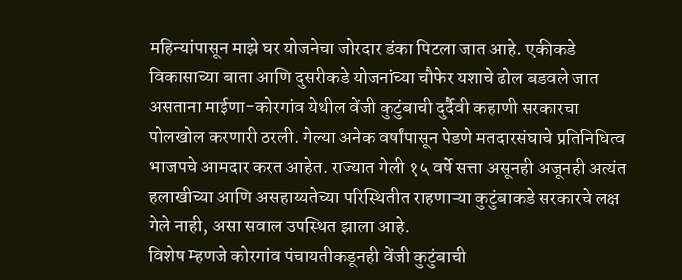महिन्यांपासून माझे घर योजनेचा जोरदार डंका पिटला जात आहे. एकीकडे विकासाच्या बाता आणि दुसरीकडे योजनांच्या चौफेर यशाचे ढोल बडवले जात असताना माईणा-कोरगांव येथील वेंजी कुटुंबाची दुर्दैवी कहाणी सरकारचा पोलखोल करणारी ठरली. गेल्या अनेक वर्षांपासून पेडणे मतदारसंघाचे प्रतिनिधित्व भाजपचे आमदार करत आहेत. राज्यात गेली १५ वर्षे सत्ता असूनही अजूनही अत्यंत हलाखीच्या आणि असहाय्यतेच्या परिस्थितीत राहणाऱ्या कुटुंबाकडे सरकारचे लक्ष गेले नाही, असा सवाल उपस्थित झाला आहे.
विशेष म्हणजे कोरगांव पंचायतीकडूनही वेंजी कुटुंबाची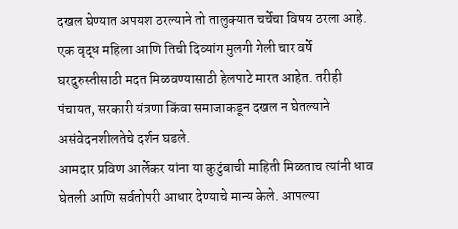दखल घेण्यात अपयश ठरल्याने तो तालुक्यात चर्चेचा विषय ठरला आहे. एक वृद्ध महिला आणि तिची दिव्यांग मुलगी गेली चार वर्षे घरदुरुस्तीसाठी मदत मिळवण्यासाठी हेलपाटे मारत आहेत. तरीही पंचायत, सरकारी यंत्रणा किंवा समाजाकडून दखल न घेतल्याने असंवेदनशीलतेचे दर्शन घडले.
आमदार प्रविण आर्लेकर यांना या कुटुंबाची माहिती मिळताच त्यांनी धाव घेतली आणि सर्वतोपरी आधार देण्याचे मान्य केले. आपल्या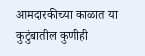आमदारकीच्या काळात या कुटुंबातील कुणीही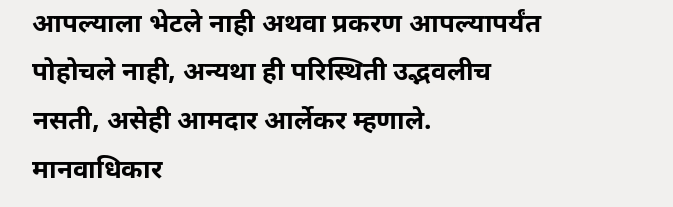आपल्याला भेटले नाही अथवा प्रकरण आपल्यापर्यंत पोहोचले नाही, अन्यथा ही परिस्थिती उद्भवलीच नसती, असेही आमदार आर्लेकर म्हणाले.
मानवाधिकार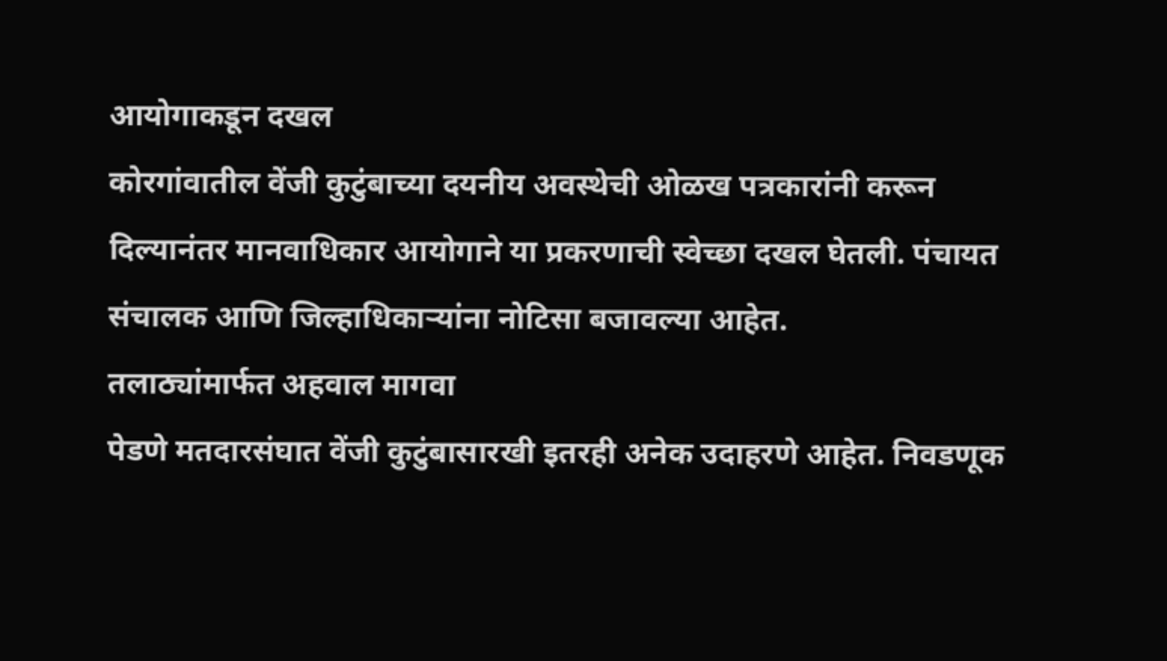आयोगाकडून दखल
कोरगांवातील वेंजी कुटुंबाच्या दयनीय अवस्थेची ओळख पत्रकारांनी करून दिल्यानंतर मानवाधिकार आयोगाने या प्रकरणाची स्वेच्छा दखल घेतली. पंचायत संचालक आणि जिल्हाधिकाऱ्यांना नोटिसा बजावल्या आहेत.
तलाठ्यांमार्फत अहवाल मागवा
पेडणे मतदारसंघात वेंजी कुटुंबासारखी इतरही अनेक उदाहरणे आहेत. निवडणूक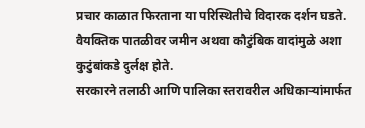प्रचार काळात फिरताना या परिस्थितीचे विदारक दर्शन घडते. वैयक्तिक पातळीवर जमीन अथवा कौटुंबिक वादांमुळे अशा कुटुंबांकडे दुर्लक्ष होते.
सरकारने तलाठी आणि पालिका स्तरावरील अधिकाऱ्यांमार्फत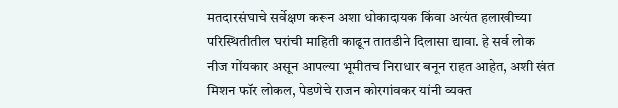मतदारसंघाचे सर्वेक्षण करून अशा धोकादायक किंवा अत्यंत हलाखीच्या परिस्थितीतील घरांची माहिती काढून तातडीने दिलासा द्यावा. हे सर्व लोक नीज गोंयकार असून आपल्या भूमीतच निराधार बनून राहत आहेत, अशी खंत मिशन फॉर लोकल, पेडणेचे राजन कोरगांवकर यांनी व्यक्त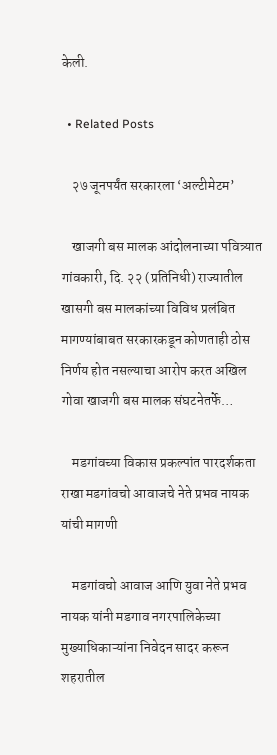केली.

  • Related Posts

    २७ जूनपर्यंत सरकारला ‘अल्टीमेटम’

    खाजगी बस मालक आंदोलनाच्या पवित्र्यात गांवकारी, दि. २२ (प्रतिनिधी) राज्यातील खासगी बस मालकांच्या विविध प्रलंबित मागण्यांबाबत सरकारकडून कोणताही ठोस निर्णय होत नसल्याचा आरोप करत अखिल गोवा खाजगी बस मालक संघटनेतर्फे…

    मडगांवच्या विकास प्रकल्पांत पारदर्शकता राखा मडगांवचो आवाजचे नेते प्रभव नायक यांची मागणी

    मडगांवचो आवाज आणि युवा नेते प्रभव नायक यांनी मडगाव नगरपालिकेच्या मुख्याधिकाऱ्यांना निवेदन सादर करून शहरातील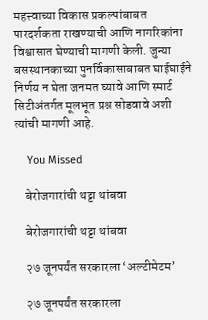महत्त्वाच्या विकास प्रकल्पांबाबत पारदर्शकता राखण्याची आणि नागरिकांना विश्वासात घेण्याची मागणी केली. जुन्या बसस्थानकाच्या पुनर्विकासाबाबत घाईघाईने निर्णय न घेता जनमत घ्यावे आणि स्मार्ट सिटीअंतर्गत मूलभूत प्रश्न सोडवावे अशी त्यांची मागणी आहे.

    You Missed

    बेरोजगारांची थट्टा थांबवा

    बेरोजगारांची थट्टा थांबवा

    २७ जूनपर्यंत सरकारला ‘अल्टीमेटम’

    २७ जूनपर्यंत सरकारला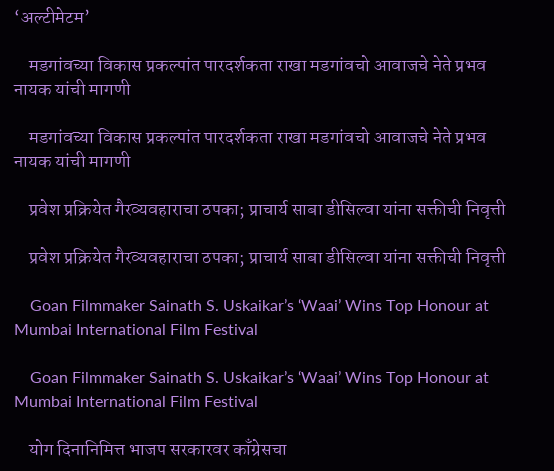‘अल्टीमेटम’

    मडगांवच्या विकास प्रकल्पांत पारदर्शकता राखा मडगांवचो आवाजचे नेते प्रभव नायक यांची मागणी

    मडगांवच्या विकास प्रकल्पांत पारदर्शकता राखा मडगांवचो आवाजचे नेते प्रभव नायक यांची मागणी

    प्रवेश प्रक्रियेत गैरव्यवहाराचा ठपका; प्राचार्य साबा डीसिल्वा यांना सक्तीची निवृत्ती

    प्रवेश प्रक्रियेत गैरव्यवहाराचा ठपका; प्राचार्य साबा डीसिल्वा यांना सक्तीची निवृत्ती

    Goan Filmmaker Sainath S. Uskaikar’s ‘Waai’ Wins Top Honour at Mumbai International Film Festival

    Goan Filmmaker Sainath S. Uskaikar’s ‘Waai’ Wins Top Honour at Mumbai International Film Festival

    योग दिनानिमित्त भाजप सरकारवर काँग्रेसचा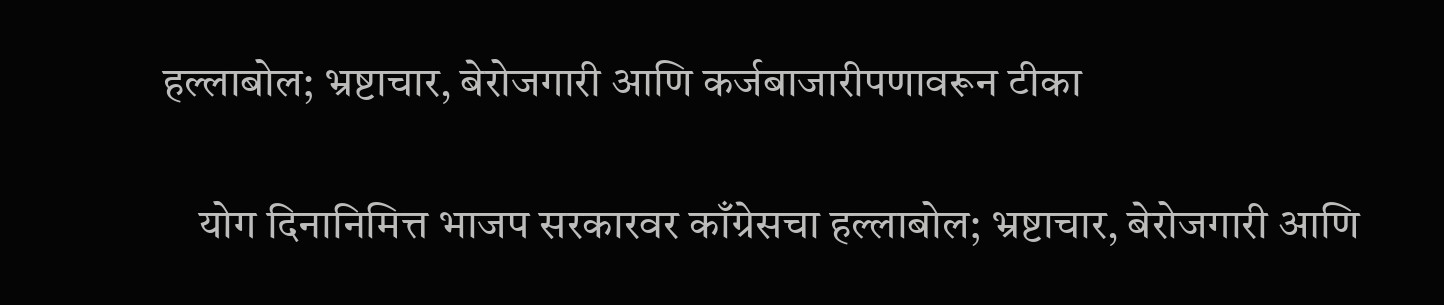हल्लाबोल; भ्रष्टाचार, बेरोजगारी आणि कर्जबाजारीपणावरून टीका

    योग दिनानिमित्त भाजप सरकारवर काँग्रेसचा हल्लाबोल; भ्रष्टाचार, बेरोजगारी आणि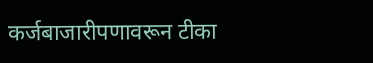कर्जबाजारीपणावरून टीका